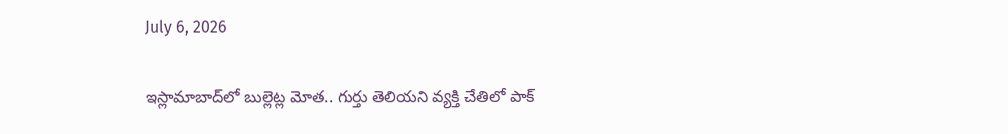July 6, 2026

ఇస్లామాబాద్‌లో బుల్లెట్ల మోత.. గుర్తు తెలియని వ్యక్తి చేతిలో పాక్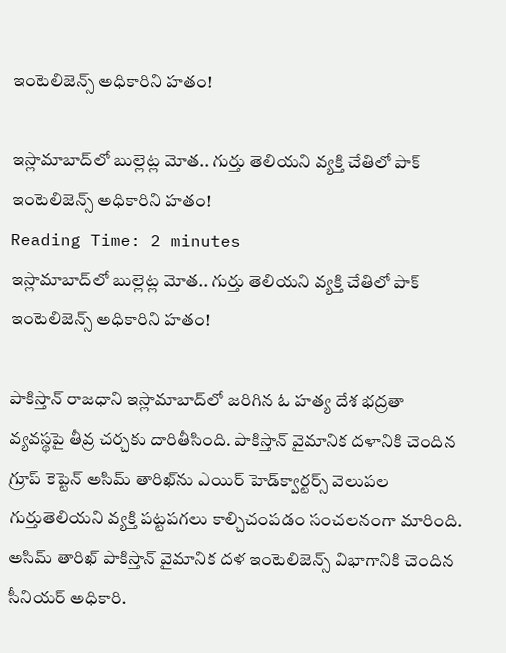ఇంటెలిజెన్స్ అధికారిని హతం!

ఇస్లామాబాద్‌లో బుల్లెట్ల మోత.. గుర్తు తెలియని వ్యక్తి చేతిలో పాక్ ఇంటెలిజెన్స్ అధికారిని హతం!
Reading Time: 2 minutes
ఇస్లామాబాద్‌లో బుల్లెట్ల మోత.. గుర్తు తెలియని వ్యక్తి చేతిలో పాక్ ఇంటెలిజెన్స్ అధికారిని హతం!

పాకిస్తాన్ రాజధాని ఇస్లామాబాద్‌లో జరిగిన ఓ హత్య దేశ భద్రతా వ్యవస్థపై తీవ్ర చర్చకు దారితీసింది. పాకిస్తాన్ వైమానిక దళానికి చెందిన గ్రూప్ కెప్టెన్ అసిమ్ తారిఖ్‌ను ఎయిర్ హెడ్‌క్వార్టర్స్ వెలుపల గుర్తుతెలియని వ్యక్తి పట్టపగలు కాల్చిచంపడం సంచలనంగా మారింది. అసిమ్ తారిఖ్ పాకిస్తాన్ వైమానిక దళ ఇంటెలిజెన్స్ విభాగానికి చెందిన సీనియర్ అధికారి.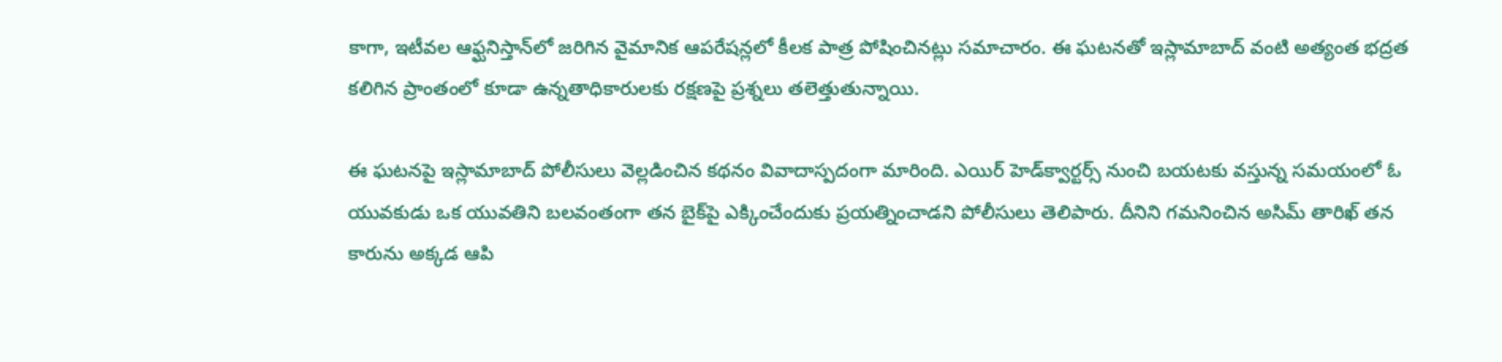కాగా, ఇటీవల ఆఫ్ఘనిస్తాన్‌లో జరిగిన వైమానిక ఆపరేషన్లలో కీలక పాత్ర పోషించినట్లు సమాచారం. ఈ ఘటనతో ఇస్లామాబాద్ వంటి అత్యంత భద్రత కలిగిన ప్రాంతంలో కూడా ఉన్నతాధికారులకు రక్షణపై ప్రశ్నలు తలెత్తుతున్నాయి.

ఈ ఘటనపై ఇస్లామాబాద్ పోలీసులు వెల్లడించిన కథనం వివాదాస్పదంగా మారింది. ఎయిర్ హెడ్‌క్వార్టర్స్ నుంచి బయటకు వస్తున్న సమయంలో ఓ యువకుడు ఒక యువతిని బలవంతంగా తన బైక్‌పై ఎక్కించేందుకు ప్రయత్నించాడని పోలీసులు తెలిపారు. దీనిని గమనించిన అసిమ్ తారిఖ్ తన కారును అక్కడ ఆపి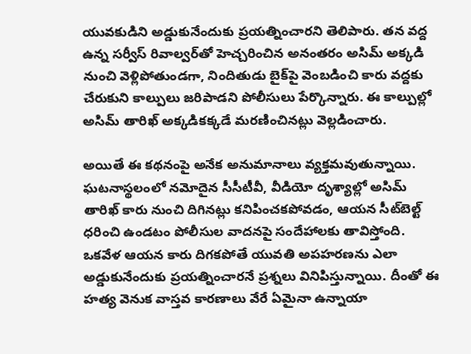యువకుడిని అడ్డుకునేందుకు ప్రయత్నించారని తెలిపారు. తన వద్ద ఉన్న సర్వీస్ రివాల్వర్‌తో హెచ్చరించిన అనంతరం అసిమ్ అక్కడి నుంచి వెళ్లిపోతుండగా, నిందితుడు బైక్‌పై వెంబడించి కారు వద్దకు చేరుకుని కాల్పులు జరిపాడని పోలీసులు పేర్కొన్నారు. ఈ కాల్పుల్లో అసిమ్ తారిఖ్ అక్కడికక్కడే మరణించినట్లు వెల్లడించారు.

అయితే ఈ కథనంపై అనేక అనుమానాలు వ్యక్తమవుతున్నాయి. ఘటనాస్థలంలో నమోదైన సీసీటీవీ, వీడియో దృశ్యాల్లో అసిమ్ తారిఖ్ కారు నుంచి దిగినట్లు కనిపించకపోవడం, ఆయన సీట్‌బెల్ట్ ధరించి ఉండటం పోలీసుల వాదనపై సందేహాలకు తావిస్తోంది. ఒకవేళ ఆయన కారు దిగకపోతే యువతి అపహరణను ఎలా అడ్డుకునేందుకు ప్రయత్నించారనే ప్రశ్నలు వినిపిస్తున్నాయి. దీంతో ఈ హత్య వెనుక వాస్తవ కారణాలు వేరే ఏమైనా ఉన్నాయా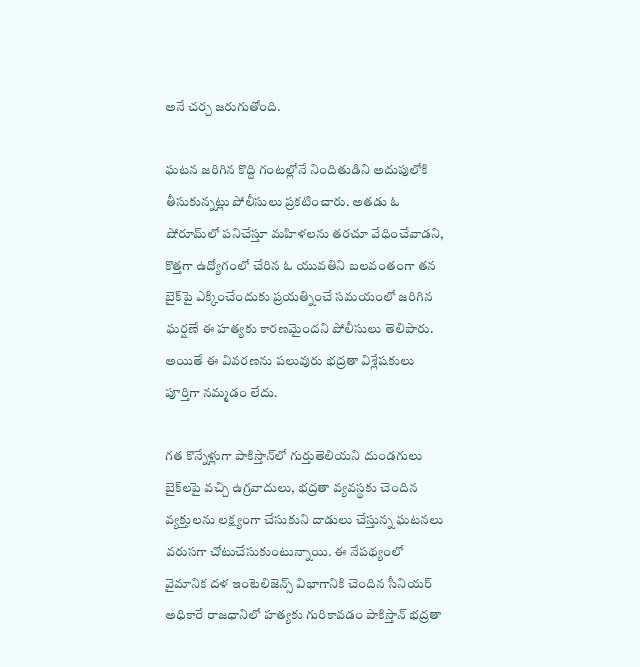అనే చర్చ జరుగుతోంది.

ఘటన జరిగిన కొద్ది గంటల్లోనే నిందితుడిని అదుపులోకి తీసుకున్నట్లు పోలీసులు ప్రకటించారు. అతడు ఓ షోరూమ్‌లో పనిచేస్తూ మహిళలను తరచూ వేధించేవాడని, కొత్తగా ఉద్యోగంలో చేరిన ఓ యువతిని బలవంతంగా తన బైక్‌పై ఎక్కించేందుకు ప్రయత్నించే సమయంలో జరిగిన ఘర్షణే ఈ హత్యకు కారణమైందని పోలీసులు తెలిపారు. అయితే ఈ వివరణను పలువురు భద్రతా విశ్లేషకులు పూర్తిగా నమ్మడం లేదు.

గత కొన్నేళ్లుగా పాకిస్తాన్‌లో గుర్తుతెలియని దుండగులు బైక్‌లపై వచ్చి ఉగ్రవాదులు, భద్రతా వ్యవస్థకు చెందిన వ్యక్తులను లక్ష్యంగా చేసుకుని దాడులు చేస్తున్న ఘటనలు వరుసగా చోటుచేసుకుంటున్నాయి. ఈ నేపథ్యంలో వైమానిక దళ ఇంటెలిజెన్స్ విభాగానికి చెందిన సీనియర్ అధికారే రాజధానిలో హత్యకు గురికావడం పాకిస్తాన్ భద్రతా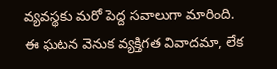వ్యవస్థకు మరో పెద్ద సవాలుగా మారింది. ఈ ఘటన వెనుక వ్యక్తిగత వివాదమా, లేక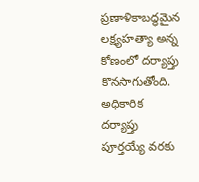ప్రణాళికాబద్ధమైన లక్ష్యహత్యా అన్న కోణంలో దర్యాప్తు కొనసాగుతోంది. అధికారిక దర్యాప్తు పూర్తయ్యే వరకు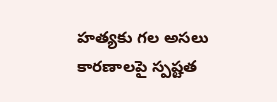హత్యకు గల అసలు కారణాలపై స్పష్టత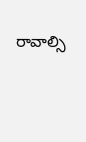రావాల్సి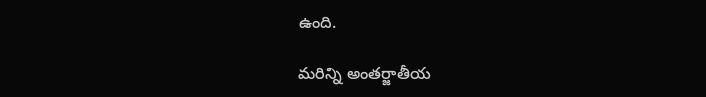ఉంది.

మరిన్ని అంతర్జాతీయ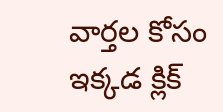వార్తల కోసం ఇక్కడ క్లిక్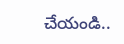చేయండి..